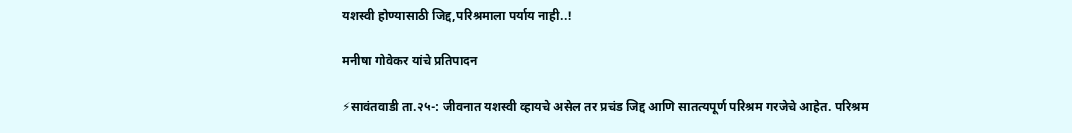यशस्वी होण्यासाठी जिद्द,परिश्रमाला पर्याय नाही..!

मनीषा गोवेकर यांचे प्रतिपादन

⚡सावंतवाडी ता.२५-: जीवनात यशस्वी व्हायचे असेल तर प्रचंड जिद्द आणि सातत्यपूर्ण परिश्रम गरजेचे आहेत. परिश्रम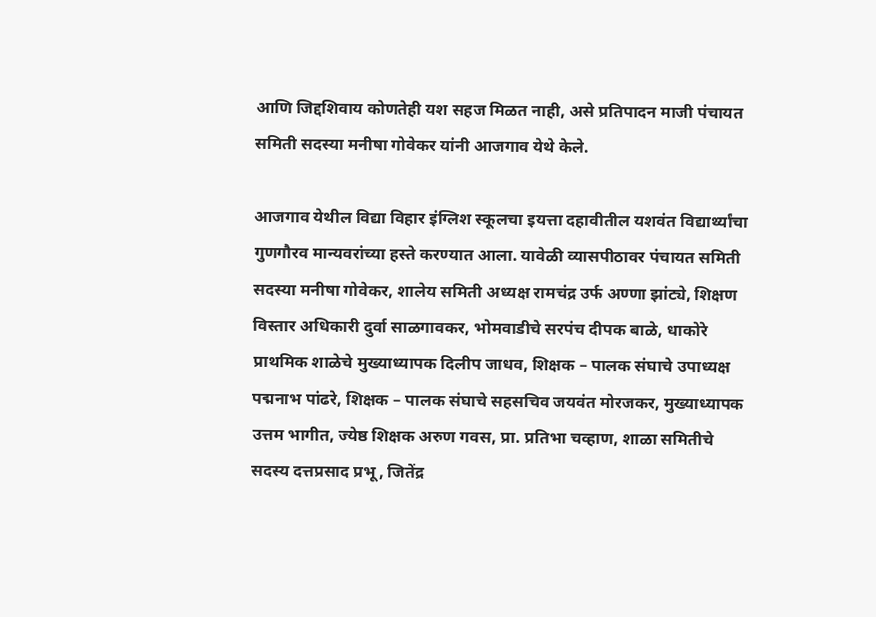आणि जिद्दशिवाय कोणतेही यश सहज मिळत नाही, असे प्रतिपादन माजी पंचायत समिती सदस्या मनीषा गोवेकर यांनी आजगाव येथे केले.

आजगाव येथील विद्या विहार इंग्लिश स्कूलचा इयत्ता दहावीतील यशवंत विद्यार्थ्यांचा गुणगौरव मान्यवरांच्या हस्ते करण्यात आला. यावेळी व्यासपीठावर पंचायत समिती सदस्या मनीषा गोवेकर, शालेय समिती अध्यक्ष रामचंद्र उर्फ अण्णा झांट्ये, शिक्षण विस्तार अधिकारी दुर्वा साळगावकर, भोमवाडीचे सरपंच दीपक बाळे, धाकोरे प्राथमिक शाळेचे मुख्याध्यापक दिलीप जाधव, शिक्षक – पालक संघाचे उपाध्यक्ष पद्मनाभ पांढरे, शिक्षक – पालक संघाचे सहसचिव जयवंत मोरजकर, मुख्याध्यापक उत्तम भागीत, ज्येष्ठ शिक्षक अरुण गवस, प्रा. प्रतिभा चव्हाण, शाळा समितीचे सदस्य दत्तप्रसाद प्रभू, जितेंद्र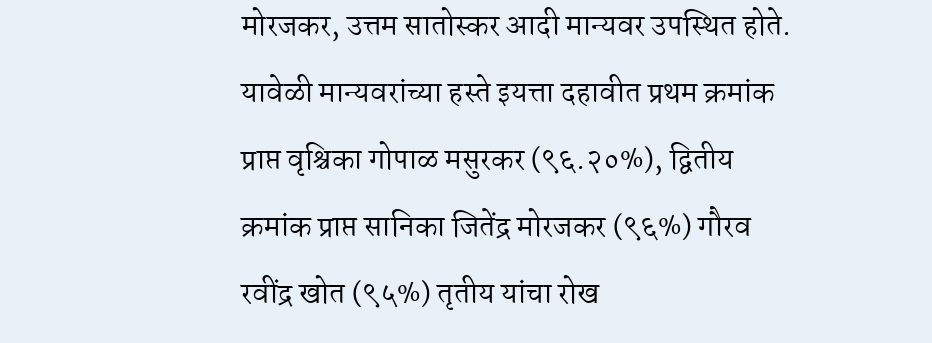मोरजकर, उत्तम सातोस्कर आदी मान्यवर उपस्थित होते. यावेळी मान्यवरांच्या हस्ते इयत्ता दहावीत प्रथम क्रमांक प्राप्त वृश्चिका गोपाळ मसुरकर (९६.२०%), द्वितीय क्रमांक प्राप्त सानिका जितेंद्र मोरजकर (९६%) गौरव रवींद्र खोत (९५%) तृतीय यांचा रोख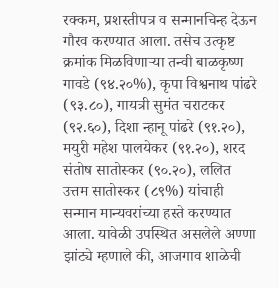रक्कम, प्रशस्तीपत्र व सन्मानचिन्ह देऊन गौरव करण्यात आला. तसेच उत्कृष्ट क्रमांक मिळविणाऱ्या तन्वी बाळकृष्‍ण गावडे (९४.२०%), कृपा विश्वनाथ पांढरे (९३.८०), गायत्री सुमंत चराटकर (९२.६०), दिशा न्हानू पांढरे (९१.२०), मयुरी महेश पालयेकर (९१.२०), शरद संतोष सातोस्कर (९०.२०), ललित उत्तम सातोस्कर (८९%) यांचाही सन्मान मान्यवरांच्या हस्ते करण्यात आला. यावेळी उपस्थित असलेले अण्णा झांट्ये म्हणाले की, आजगाव शाळेची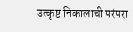उत्कृष्ट निकालाची परंपरा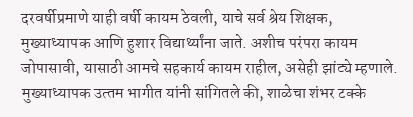दरवर्षीप्रमाणे याही वर्षी कायम ठेवली, याचे सर्व श्रेय शिक्षक, मुख्याध्यापक आणि हुशार विद्यार्थ्यांना जाते. अशीच परंपरा कायम जोपासावी, यासाठी आमचे सहकार्य कायम राहील, असेही झांट्ये म्हणाले. मुख्याध्यापक उत्‍तम भागीत यांनी सांगितले की, शाळेचा शंभर टक्के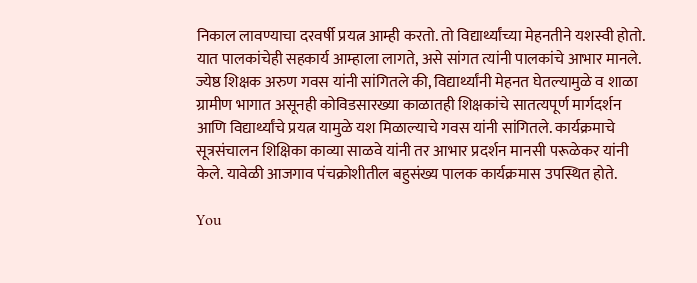निकाल लावण्याचा दरवर्षी प्रयत्न आम्ही करतो. तो विद्यार्थ्यांच्या मेहनतीने यशस्वी होतो. यात पालकांचेही सहकार्य आम्हाला लागते, असे सांगत त्यांनी पालकांचे आभार मानले. ज्येष्ठ शिक्षक अरुण गवस यांनी सांगितले की, विद्यार्थ्यांनी मेहनत घेतल्यामुळे व शाळा ग्रामीण भागात असूनही कोविडसारख्या काळातही शिक्षकांचे सातत्यपूर्ण मार्गदर्शन आणि विद्यार्थ्यांचे प्रयत्न यामुळे यश मिळाल्याचे गवस यांनी सांगितले. कार्यक्रमाचे सूत्रसंचालन शिक्षिका काव्या साळवे यांनी तर आभार प्रदर्शन मानसी परूळेकर यांनी केले. यावेळी आजगाव पंचक्रोशीतील बहुसंख्य पालक कार्यक्रमास उपस्थित होते.

You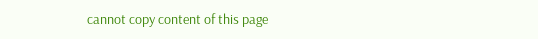cannot copy content of this page